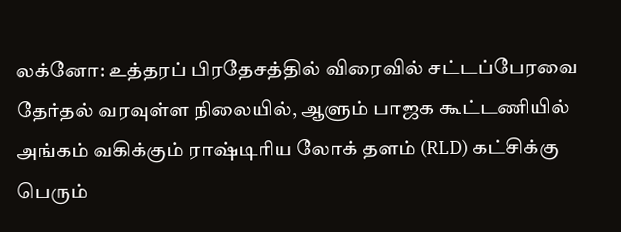லக்னோ: உத்தரப் பிரதேசத்தில் விரைவில் சட்டப்பேரவை தேர்தல் வரவுள்ள நிலையில், ஆளும் பாஜக கூட்டணியில் அங்கம் வகிக்கும் ராஷ்டிரிய லோக் தளம் (RLD) கட்சிக்கு பெரும்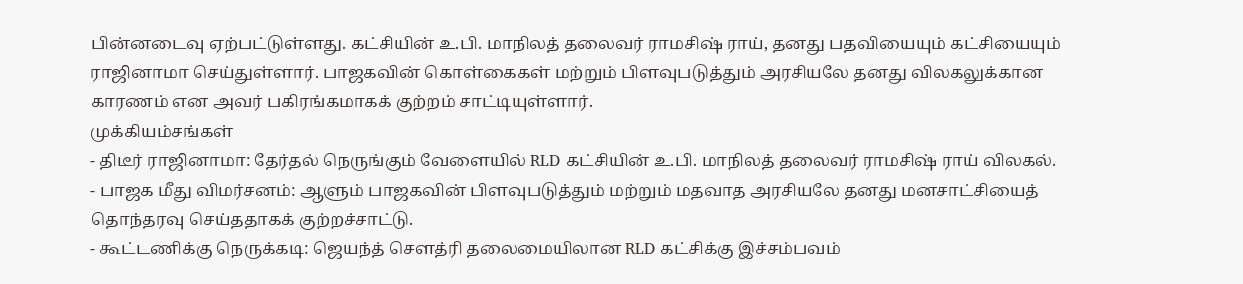பின்னடைவு ஏற்பட்டுள்ளது. கட்சியின் உ.பி. மாநிலத் தலைவர் ராமசிஷ் ராய், தனது பதவியையும் கட்சியையும் ராஜினாமா செய்துள்ளார். பாஜகவின் கொள்கைகள் மற்றும் பிளவுபடுத்தும் அரசியலே தனது விலகலுக்கான காரணம் என அவர் பகிரங்கமாகக் குற்றம் சாட்டியுள்ளார்.
முக்கியம்சங்கள்
- திடீர் ராஜினாமா: தேர்தல் நெருங்கும் வேளையில் RLD கட்சியின் உ.பி. மாநிலத் தலைவர் ராமசிஷ் ராய் விலகல்.
- பாஜக மீது விமர்சனம்: ஆளும் பாஜகவின் பிளவுபடுத்தும் மற்றும் மதவாத அரசியலே தனது மனசாட்சியைத் தொந்தரவு செய்ததாகக் குற்றச்சாட்டு.
- கூட்டணிக்கு நெருக்கடி: ஜெயந்த் சௌத்ரி தலைமையிலான RLD கட்சிக்கு இச்சம்பவம்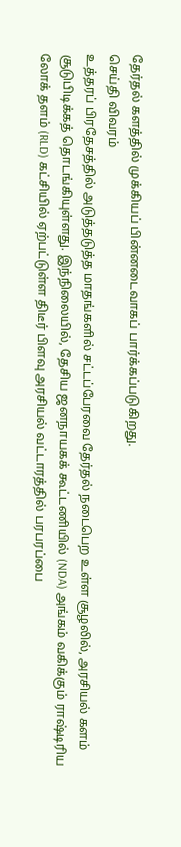தேர்தல் களத்தில் முக்கியப் பின்னடைவாகப் பார்க்கப்படுகிறது.
செய்தி விவரம்
உத்தரப் பிரதேசத்தில் அடுத்தடுத்த மாதங்களில் சட்டப்பேரவை தேர்தல் நடைபெற உள்ள சூழலில், அரசியல் களம் சூடுபிடிக்கத் தொடங்கியுள்ளது. இந்நிலையில், தேசிய ஜனநாயகக் கூட்டணியில் (NDA) அங்கம் வகிக்கும் ராஷ்டிரிய லோக் தளம் (RLD) கட்சியில் ஏற்பட்டுள்ள திடீர் பிளவு அரசியல் வட்டாரத்தில் பரபரப்பை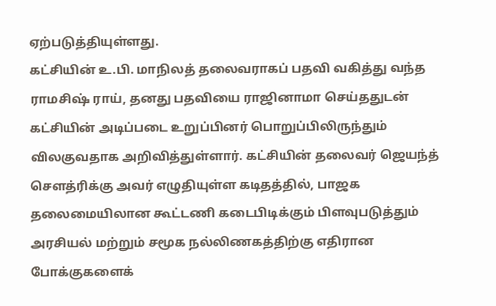ஏற்படுத்தியுள்ளது.
கட்சியின் உ.பி. மாநிலத் தலைவராகப் பதவி வகித்து வந்த ராமசிஷ் ராய், தனது பதவியை ராஜினாமா செய்ததுடன் கட்சியின் அடிப்படை உறுப்பினர் பொறுப்பிலிருந்தும் விலகுவதாக அறிவித்துள்ளார். கட்சியின் தலைவர் ஜெயந்த் சௌத்ரிக்கு அவர் எழுதியுள்ள கடிதத்தில், பாஜக தலைமையிலான கூட்டணி கடைபிடிக்கும் பிளவுபடுத்தும் அரசியல் மற்றும் சமூக நல்லிணகத்திற்கு எதிரான போக்குகளைக்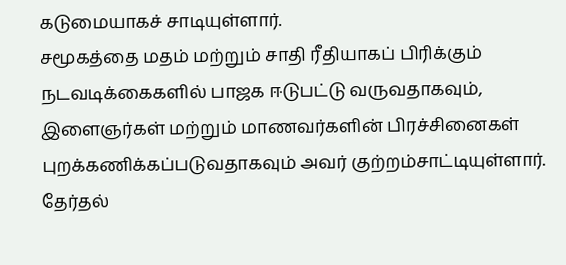கடுமையாகச் சாடியுள்ளார்.
சமூகத்தை மதம் மற்றும் சாதி ரீதியாகப் பிரிக்கும் நடவடிக்கைகளில் பாஜக ஈடுபட்டு வருவதாகவும், இளைஞர்கள் மற்றும் மாணவர்களின் பிரச்சினைகள் புறக்கணிக்கப்படுவதாகவும் அவர் குற்றம்சாட்டியுள்ளார். தேர்தல்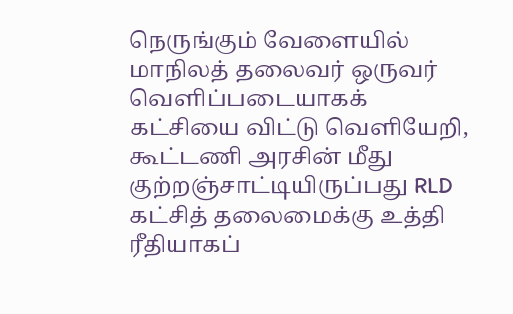நெருங்கும் வேளையில் மாநிலத் தலைவர் ஒருவர் வெளிப்படையாகக் கட்சியை விட்டு வெளியேறி, கூட்டணி அரசின் மீது குற்றஞ்சாட்டியிருப்பது RLD கட்சித் தலைமைக்கு உத்தி ரீதியாகப்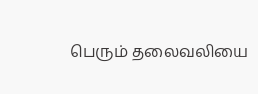பெரும் தலைவலியை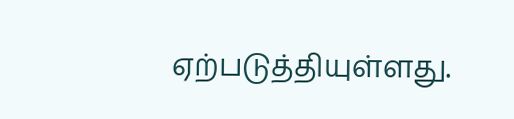ஏற்படுத்தியுள்ளது.